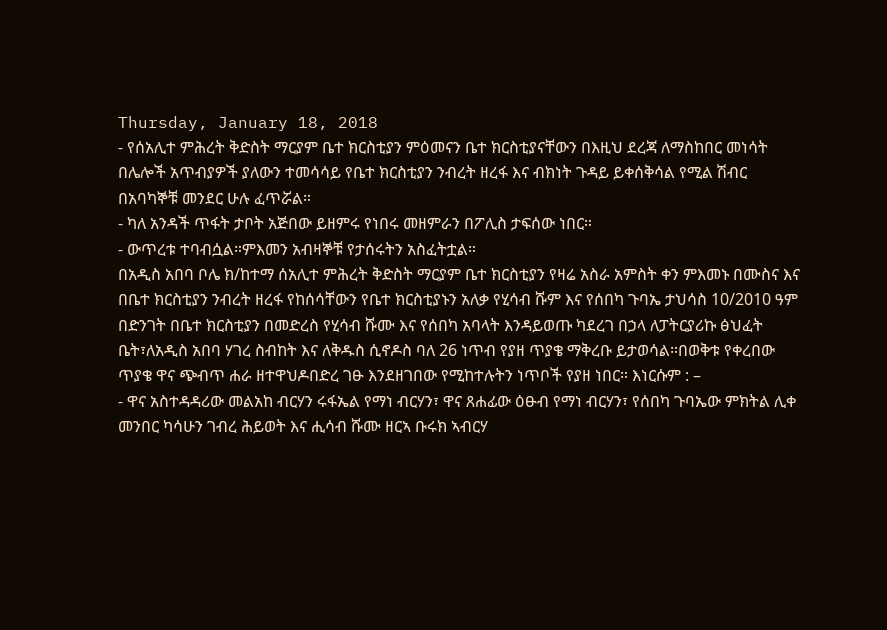Thursday, January 18, 2018
- የሰአሊተ ምሕረት ቅድስት ማርያም ቤተ ክርስቲያን ምዕመናን ቤተ ክርስቲያናቸውን በእዚህ ደረጃ ለማስከበር መነሳት በሌሎች አጥብያዎች ያለውን ተመሳሳይ የቤተ ክርስቲያን ንብረት ዘረፋ እና ብክነት ጉዳይ ይቀሰቅሳል የሚል ሽብር በአባካኞቹ መንደር ሁሉ ፈጥሯል።
- ካለ አንዳች ጥፋት ታቦት አጅበው ይዘምሩ የነበሩ መዘምራን በፖሊስ ታፍሰው ነበር።
- ውጥረቱ ተባብሷል።ምእመን አብዛኞቹ የታሰሩትን አስፈትቷል።
በአዲስ አበባ ቦሌ ክ/ከተማ ሰአሊተ ምሕረት ቅድስት ማርያም ቤተ ክርስቲያን የዛሬ አስራ አምስት ቀን ምእመኑ በሙስና እና በቤተ ክርስቲያን ንብረት ዘረፋ የከሰሳቸውን የቤተ ክርስቲያኑን አለቃ የሂሳብ ሹም እና የሰበካ ጉባኤ ታህሳስ 10/2010 ዓም በድንገት በቤተ ክርስቲያን በመድረስ የሂሳብ ሹሙ እና የሰበካ አባላት እንዳይወጡ ካደረገ በኃላ ለፓትርያሪኩ ፅህፈት ቤት፣ለአዲስ አበባ ሃገረ ስብከት እና ለቅዱስ ሲኖዶስ ባለ 26 ነጥብ የያዘ ጥያቄ ማቅረቡ ይታወሳል።በወቅቱ የቀረበው ጥያቄ ዋና ጭብጥ ሐራ ዘተዋህዶበድረ ገፁ እንደዘገበው የሚከተሉትን ነጥቦች የያዘ ነበር። እነርሱም : –
- ዋና አስተዳዳሪው መልአከ ብርሃን ሩፋኤል የማነ ብርሃን፣ ዋና ጸሐፊው ዕፁብ የማነ ብርሃን፣ የሰበካ ጉባኤው ምክትል ሊቀ መንበር ካሳሁን ገብረ ሕይወት እና ሒሳብ ሹሙ ዘርኣ ቡሩክ ኣብርሃ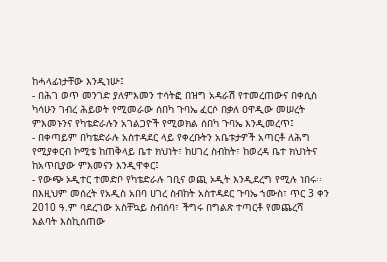ከሓላፊነታቸው እንዲነሡ፤
- በሕገ ወጥ መንገድ ያለምእመን ተሳትፎ በዝግ አዳራሽ የተመረጠውና በቀሲስ ካሳሁን ገብረ ሕይወት የሚመራው ሰበካ ጉባኤ ፈርሶ በቃለ ዐዋዲው መሠረት ምእመኑንና የካቴድራሉን አገልጋዮች የሚወክል ሰበካ ጉባኤ እንዲመረጥ፤
- በቀጣይም በካቴድራሉ አስተዳደር ላይ የቀረቡትን አቤቱታዎች አጣርቶ ለሕግ የሚያቀርብ ኮሚቴ ከጠቅላይ ቤተ ክህነት፣ ከሀገረ ስብከት፣ ከወረዳ ቤተ ክህነትና ከአጥቢያው ምእመናን እንዲዋቀር፤
- የውጭ ኦዲተር ተመድቦ የካቴድራሉ ገቢና ወጪ ኦዲት እንዲደረግ የሚሉ ነበሩ፡፡
በእዚህም መሰረት የአዲስ አበባ ሀገረ ስብከት አስተዳደር ጉባኤ ኀሙስ፣ ጥር 3 ቀን 2010 ዓ.ም ባደረገው አስቸኳይ ስብሰባ፣ ችግሩ በግልጽ ተጣርቶ የመጨረሻ እልባት እስኪሰጠው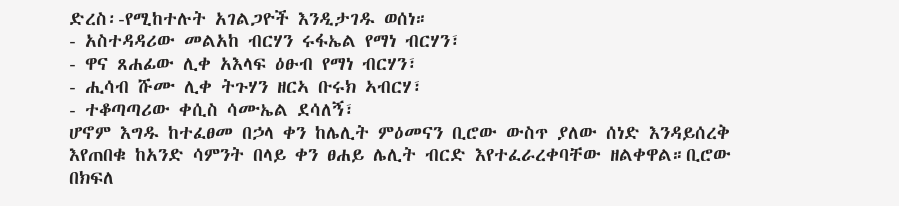ድረስ፡-የሚከተሉት አገልጋዮች እንዲታገዱ ወሰነ።
- አስተዳዳሪው መልአከ ብርሃን ሩፋኤል የማነ ብርሃን፣
- ዋና ጸሐፊው ሊቀ አእላፍ ዕፁብ የማነ ብርሃን፣
- ሒሳብ ሹሙ ሊቀ ትጉሃን ዘርኣ ቡሩክ ኣብርሃ፣
- ተቆጣጣሪው ቀሲስ ሳሙኤል ደሳለኝ፣
ሆኖም እግዱ ከተፈፀመ በኃላ ቀን ከሌሊት ምዕመናን ቢሮው ውስጥ ያለው ሰነድ እንዳይሰረቅ እየጠበቁ ከአንድ ሳምንት በላይ ቀን ፀሐይ ሌሊት ብርድ እየተፈራረቀባቸው ዘልቀዋል።ቢሮው በክፍለ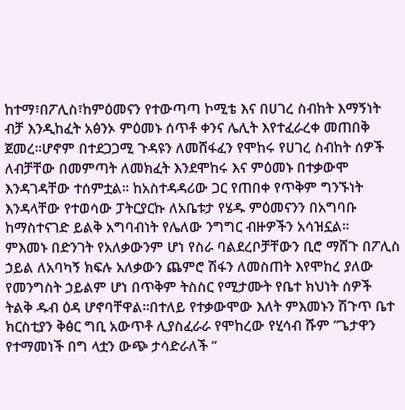ከተማ፣በፖሊስ፣ከምዕመናን የተውጣጣ ኮሚቴ እና በሀገረ ስብከት እማኝነት ብቻ እንዲከፈት አፅንኦ ምዕመኑ ሰጥቶ ቀንና ሌሊት እየተፈራረቀ መጠበቅ ጀመረ።ሆኖም በተደጋጋሚ ጉዳዩን ለመሸፋፈን የሞከሩ የሀገረ ስብከት ሰዎች ለብቻቸው በመምጣት ለመክፈት እንደሞከሩ እና ምዕመኑ በተቃውሞ እንዳገዳቸው ተሰምቷል። ከአስተዳዳሪው ጋር የጠበቀ የጥቅም ግንኙነት እንዳላቸው የተወሳው ፓትርያርኩ ለአቤቱታ የሄዱ ምዕመናንን በአግባቡ ከማስተናገድ ይልቅ አግባብነት የሌለው ንግግር ብዙዎችን አሳዝኗል።
ምእመኑ በድንገት የአለቃውንም ሆነ የስራ ባልደረቦቻቸውን ቢሮ ማሸጉ በፖሊስ ኃይል ለአባካኝ ክፍሉ አለቃውን ጨምሮ ሽፋን ለመስጠት እየሞከረ ያለው የመንግስት ኃይልም ሆነ በጥቅም ትስስር የሚታሙት የቤተ ክህነት ሰዎች ትልቅ ዱብ ዕዳ ሆኖባቸዋል።በተለይ የተቃውሞው እለት ምእመኑን ሽጉጥ ቤተ ክርስቲያን ቅፅር ግቢ አውጥቶ ሊያስፈራራ የሞከረው የሂሳብ ሹም ”ጌታዋን የተማመነች በግ ላቷን ውጭ ታሳድራለች ”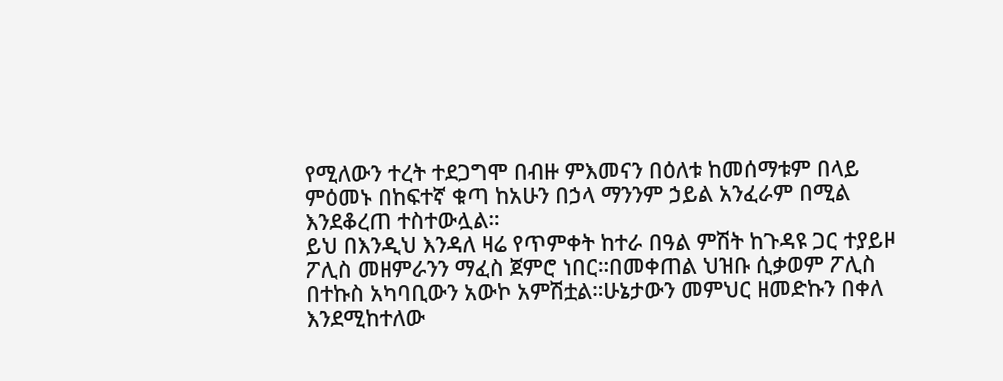የሚለውን ተረት ተደጋግሞ በብዙ ምእመናን በዕለቱ ከመሰማቱም በላይ ምዕመኑ በከፍተኛ ቁጣ ከአሁን በኃላ ማንንም ኃይል አንፈራም በሚል እንደቆረጠ ተስተውሏል።
ይህ በእንዲህ እንዳለ ዛሬ የጥምቀት ከተራ በዓል ምሽት ከጉዳዩ ጋር ተያይዞ ፖሊስ መዘምራንን ማፈስ ጀምሮ ነበር።በመቀጠል ህዝቡ ሲቃወም ፖሊስ በተኩስ አካባቢውን አውኮ አምሽቷል።ሁኔታውን መምህር ዘመድኩን በቀለ እንደሚከተለው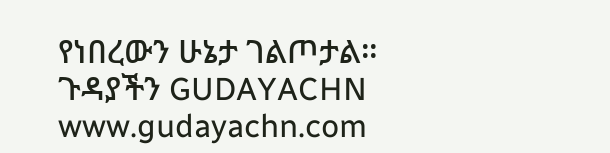የነበረውን ሁኔታ ገልጦታል።
ጉዳያችን GUDAYACHN www.gudayachn.com